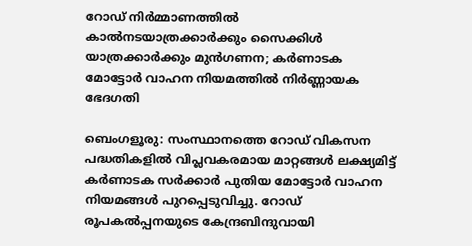റോഡ് നിർമ്മാണത്തിൽ കാൽനടയാത്രക്കാർക്കും സൈക്കിൾ യാത്രക്കാർക്കും മുൻഗണന; കർണാടക മോട്ടോർ വാഹന നിയമത്തിൽ നിർണ്ണായക ഭേദഗതി

ബെംഗളൂരു: സംസ്ഥാനത്തെ റോഡ് വികസന പദ്ധതികളിൽ വിപ്ലവകരമായ മാറ്റങ്ങൾ ലക്ഷ്യമിട്ട് കർണാടക സർക്കാർ പുതിയ മോട്ടോർ വാഹന നിയമങ്ങൾ പുറപ്പെടുവിച്ചു. റോഡ് രൂപകൽപ്പനയുടെ കേന്ദ്രബിന്ദുവായി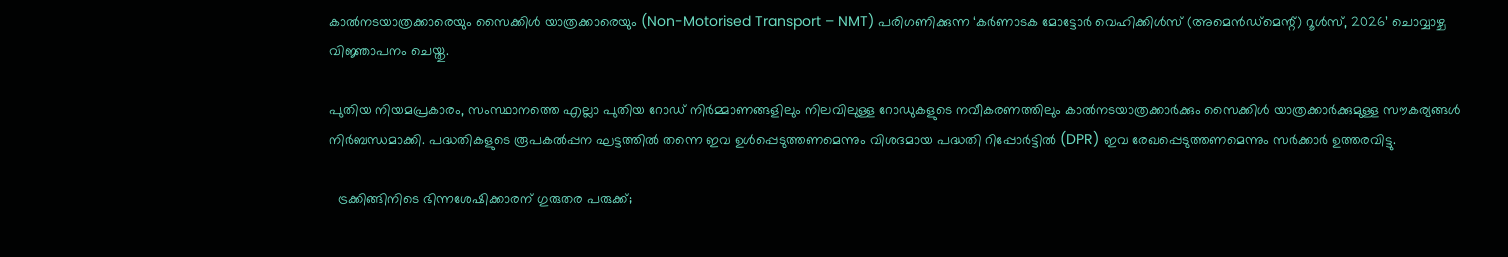കാൽനടയാത്രക്കാരെയും സൈക്കിൾ യാത്രക്കാരെയും (Non-Motorised Transport – NMT) പരിഗണിക്കുന്ന ‘കർണാടക മോട്ടോർ വെഹിക്കിൾസ് (അമെൻഡ്മെന്റ്) റൂൾസ്, 2026’ ചൊവ്വാഴ്ച വിജ്ഞാപനം ചെയ്തു.

പുതിയ നിയമപ്രകാരം, സംസ്ഥാനത്തെ എല്ലാ പുതിയ റോഡ് നിർമ്മാണങ്ങളിലും നിലവിലുള്ള റോഡുകളുടെ നവീകരണത്തിലും കാൽനടയാത്രക്കാർക്കും സൈക്കിൾ യാത്രക്കാർക്കുമുള്ള സൗകര്യങ്ങൾ നിർബന്ധമാക്കി. പദ്ധതികളുടെ രൂപകൽപ്പന ഘട്ടത്തിൽ തന്നെ ഇവ ഉൾപ്പെടുത്തണമെന്നും വിശദമായ പദ്ധതി റിപ്പോർട്ടിൽ (DPR) ഇവ രേഖപ്പെടുത്തണമെന്നും സർക്കാർ ഉത്തരവിട്ടു.

  ട്രക്കിങ്ങിനിടെ ഭിന്നശേഷിക്കാരന് ഗുരുതര പരുക്ക്;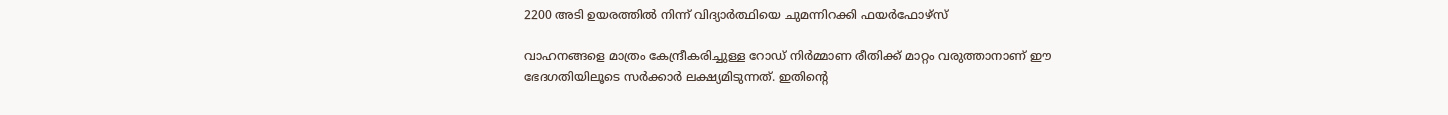2200 അടി ഉയരത്തിൽ നിന്ന് വിദ്യാർത്ഥിയെ ചുമന്നിറക്കി ഫയർഫോഴ്സ്

വാഹനങ്ങളെ മാത്രം കേന്ദ്രീകരിച്ചുള്ള റോഡ് നിർമ്മാണ രീതിക്ക് മാറ്റം വരുത്താനാണ് ഈ ഭേദഗതിയിലൂടെ സർക്കാർ ലക്ഷ്യമിടുന്നത്. ഇതിന്റെ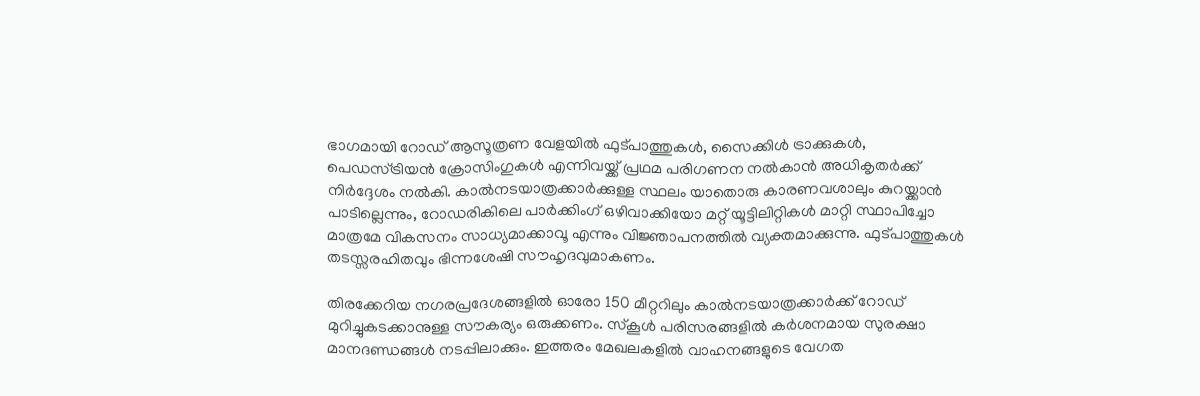ഭാഗമായി റോഡ് ആസൂത്രണ വേളയിൽ ഫുട്പാത്തുകൾ, സൈക്കിൾ ട്രാക്കുകൾ, പെഡസ്ട്രിയൻ ക്രോസിംഗുകൾ എന്നിവയ്ക്ക് പ്രഥമ പരിഗണന നൽകാൻ അധികൃതർക്ക് നിർദ്ദേശം നൽകി. കാൽനടയാത്രക്കാർക്കുള്ള സ്ഥലം യാതൊരു കാരണവശാലും കുറയ്ക്കാൻ പാടില്ലെന്നും, റോഡരികിലെ പാർക്കിംഗ് ഒഴിവാക്കിയോ മറ്റ് യൂട്ടിലിറ്റികൾ മാറ്റി സ്ഥാപിച്ചോ മാത്രമേ വികസനം സാധ്യമാക്കാവൂ എന്നും വിജ്ഞാപനത്തിൽ വ്യക്തമാക്കുന്നു. ഫുട്പാത്തുകൾ തടസ്സരഹിതവും ഭിന്നശേഷി സൗഹൃദവുമാകണം.

തിരക്കേറിയ നഗരപ്രദേശങ്ങളിൽ ഓരോ 150 മീറ്ററിലും കാൽനടയാത്രക്കാർക്ക് റോഡ് മുറിച്ചുകടക്കാനുള്ള സൗകര്യം ഒരുക്കണം. സ്കൂൾ പരിസരങ്ങളിൽ കർശനമായ സുരക്ഷാ മാനദണ്ഡങ്ങൾ നടപ്പിലാക്കും. ഇത്തരം മേഖലകളിൽ വാഹനങ്ങളുടെ വേഗത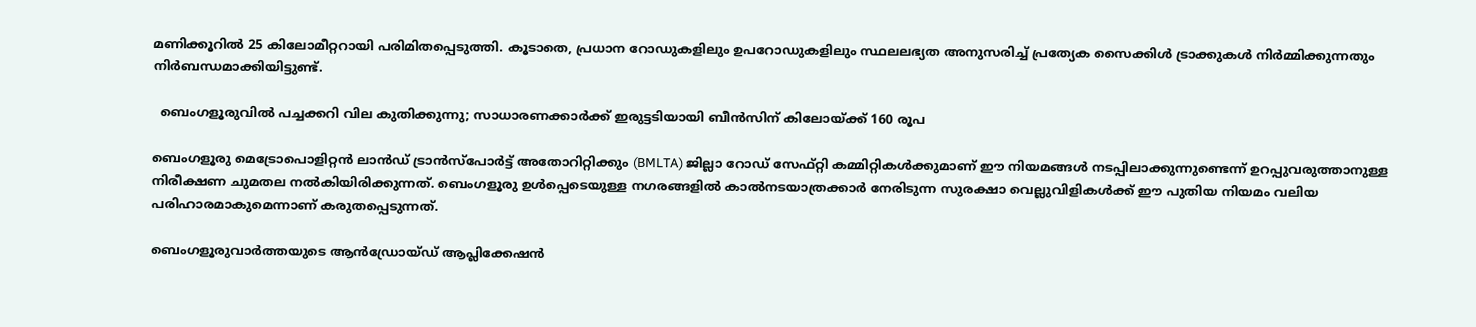മണിക്കൂറിൽ 25 കിലോമീറ്ററായി പരിമിതപ്പെടുത്തി. കൂടാതെ, പ്രധാന റോഡുകളിലും ഉപറോഡുകളിലും സ്ഥലലഭ്യത അനുസരിച്ച് പ്രത്യേക സൈക്കിൾ ട്രാക്കുകൾ നിർമ്മിക്കുന്നതും നിർബന്ധമാക്കിയിട്ടുണ്ട്.

  ബെംഗളൂരുവിൽ പച്ചക്കറി വില കുതിക്കുന്നു; സാധാരണക്കാർക്ക് ഇരുട്ടടിയായി ബീൻസിന് കിലോയ്ക്ക് 160 രൂപ

ബെംഗളൂരു മെട്രോപൊളിറ്റൻ ലാൻഡ് ട്രാൻസ്പോർട്ട് അതോറിറ്റിക്കും (BMLTA) ജില്ലാ റോഡ് സേഫ്റ്റി കമ്മിറ്റികൾക്കുമാണ് ഈ നിയമങ്ങൾ നടപ്പിലാക്കുന്നുണ്ടെന്ന് ഉറപ്പുവരുത്താനുള്ള നിരീക്ഷണ ചുമതല നൽകിയിരിക്കുന്നത്. ബെംഗളൂരു ഉൾപ്പെടെയുള്ള നഗരങ്ങളിൽ കാൽനടയാത്രക്കാർ നേരിടുന്ന സുരക്ഷാ വെല്ലുവിളികൾക്ക് ഈ പുതിയ നിയമം വലിയ പരിഹാരമാകുമെന്നാണ് കരുതപ്പെടുന്നത്.

ബെംഗളൂരുവാർത്തയുടെ ആൻഡ്രോയ്ഡ് ആപ്ലിക്കേഷൻ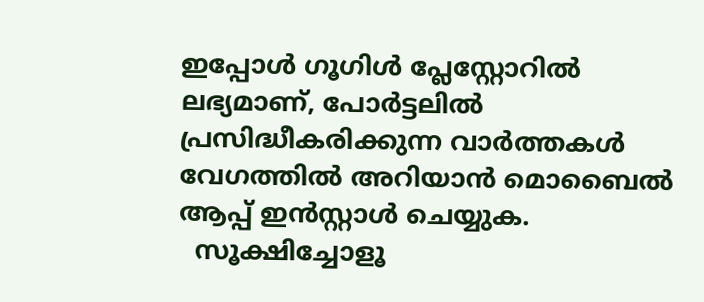ഇപ്പോൾ ഗൂഗിൾ പ്ലേസ്റ്റോറിൽ ലഭ്യമാണ്, പോർട്ടലിൽ പ്രസിദ്ധീകരിക്കുന്ന വാർത്തകൾ വേഗത്തിൽ അറിയാൻ മൊബൈൽ ആപ്പ് ഇൻസ്റ്റാൾ ചെയ്യുക.
  സൂക്ഷിച്ചോളൂ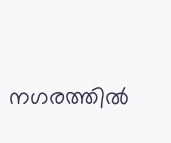നഗരത്തിൽ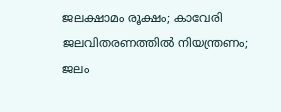ജലക്ഷാമം രൂക്ഷം; കാവേരി ജലവിതരണത്തില്‍ നിയന്ത്രണം; ജലം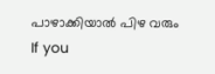പാഴാക്കിയാല്‍ പിഴ വരും
If you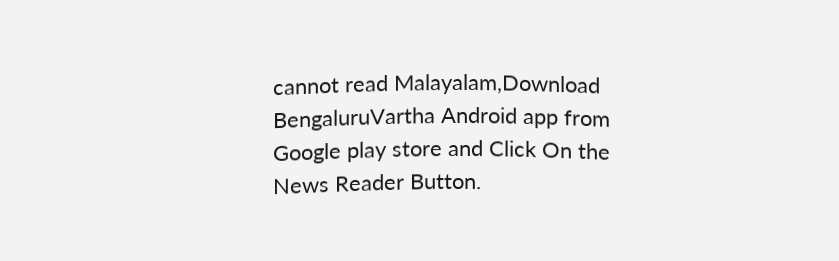cannot read Malayalam,Download BengaluruVartha Android app from Google play store and Click On the News Reader Button.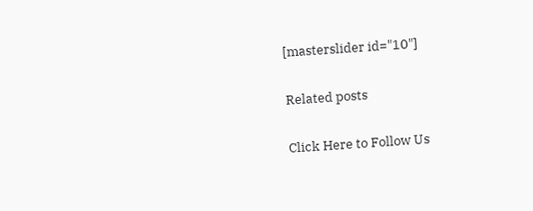[masterslider id="10"]

Related posts

Click Here to Follow Us